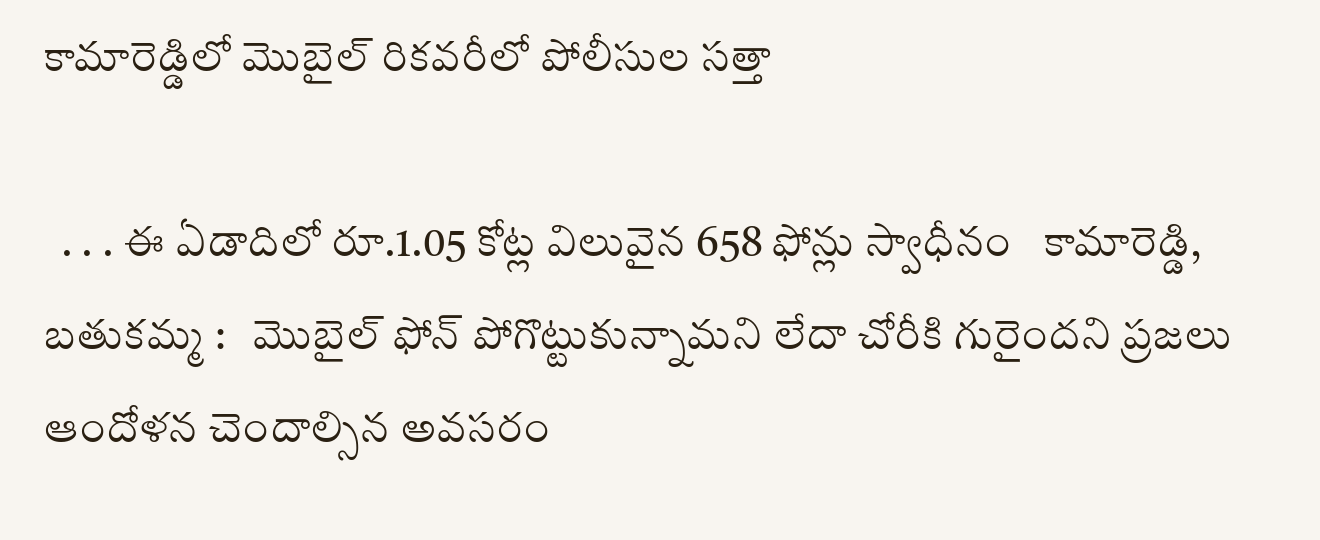కామారెడ్డిలో మొబైల్ రికవరీలో పోలీసుల సత్తా

  . . . ఈ ఏడాదిలో రూ.1.05 కోట్ల విలువైన 658 ఫోన్లు స్వాధీనం   కామారెడ్డి, బతుకమ్మ :   మొబైల్ ఫోన్ పోగొట్టుకున్నామని లేదా చోరీకి గురైందని ప్రజలు ఆందోళన చెందాల్సిన అవసరం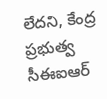లేదని, కేంద్ర ప్రభుత్వ సీఈఐఆర్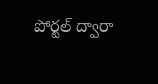పోర్టల్ ద్వారా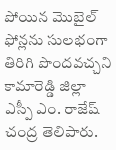పోయిన మొబైల్ ఫోన్లను సులభంగా తిరిగి పొందవచ్చని కామారెడ్డి జిల్లా ఎస్పీ ఎం. రాజేష్ చంద్ర తెలిపారు.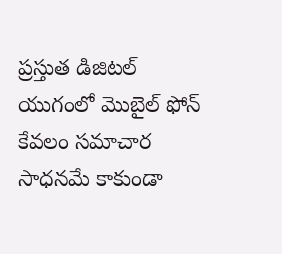ప్రస్తుత డిజిటల్ యుగంలో మొబైల్ ఫోన్ కేవలం సమాచార సాధనమే కాకుండా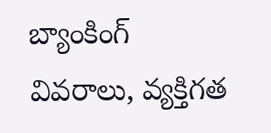బ్యాంకింగ్ వివరాలు, వ్యక్తిగత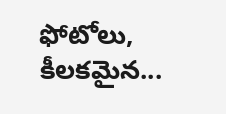ఫోటోలు, కీలకమైన...